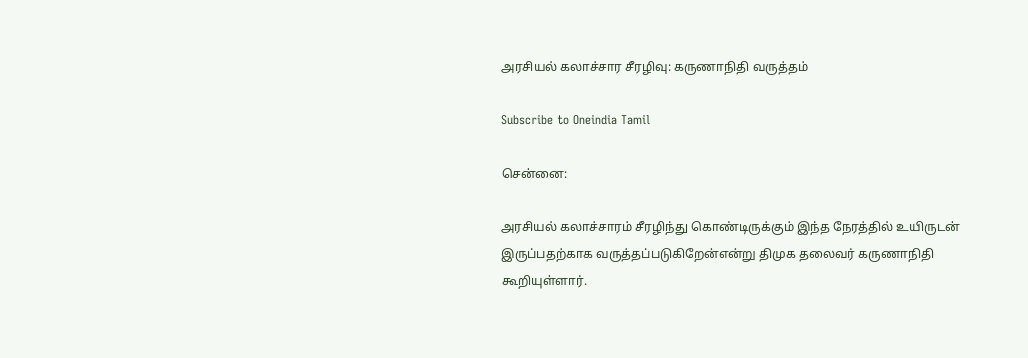அரசியல் கலாச்சார சீரழிவு: கருணாநிதி வருத்தம்

Subscribe to Oneindia Tamil

சென்னை:

அரசியல் கலாச்சாரம் சீரழிந்து கொண்டிருக்கும் இந்த நேரத்தில் உயிருடன் இருப்பதற்காக வருத்தப்படுகிறேன்என்று திமுக தலைவர் கருணாநிதி கூறியுள்ளார்.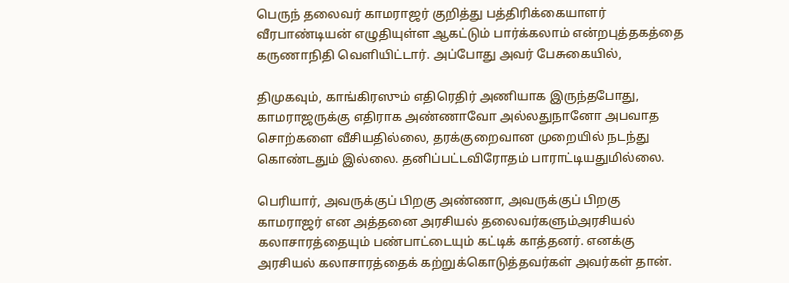பெருந் தலைவர் காமராஜர் குறித்து பத்திரிக்கையாளர் வீரபாண்டியன் எழுதியுள்ள ஆகட்டும் பார்க்கலாம் என்றபுத்தகத்தை கருணாநிதி வெளியிட்டார். அப்போது அவர் பேசுகையில்,

திமுகவும், காங்கிரஸும் எதிரெதிர் அணியாக இருந்தபோது, காமராஜருக்கு எதிராக அண்ணாவோ அல்லதுநானோ அபவாத சொற்களை வீசியதில்லை, தரக்குறைவான முறையில் நடந்து கொண்டதும் இல்லை. தனிப்பட்டவிரோதம் பாராட்டியதுமில்லை.

பெரியார், அவருக்குப் பிறகு அண்ணா, அவருக்குப் பிறகு காமராஜர் என அத்தனை அரசியல் தலைவர்களும்அரசியல் கலாசாரத்தையும் பண்பாட்டையும் கட்டிக் காத்தனர். எனக்கு அரசியல் கலாசாரத்தைக் கற்றுக்கொடுத்தவர்கள் அவர்கள் தான்.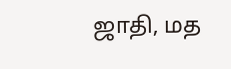ஜாதி, மத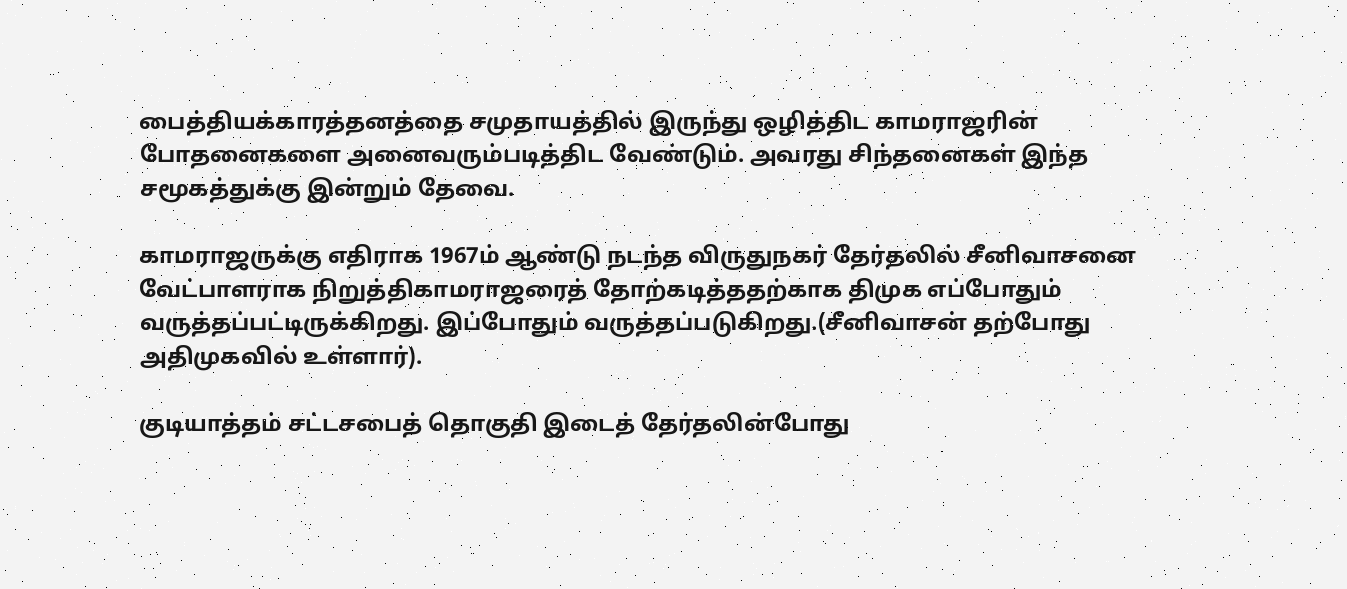பைத்தியக்காரத்தனத்தை சமுதாயத்தில் இருந்து ஒழித்திட காமராஜரின் போதனைகளை அனைவரும்படித்திட வேண்டும். அவரது சிந்தனைகள் இந்த சமூகத்துக்கு இன்றும் தேவை.

காமராஜருக்கு எதிராக 1967ம் ஆண்டு நடந்த விருதுநகர் தேர்தலில் சீனிவாசனை வேட்பாளராக நிறுத்திகாமராஜரைத் தோற்கடித்ததற்காக திமுக எப்போதும் வருத்தப்பட்டிருக்கிறது. இப்போதும் வருத்தப்படுகிறது.(சீனிவாசன் தற்போது அதிமுகவில் உள்ளார்).

குடியாத்தம் சட்டசபைத் தொகுதி இடைத் தேர்தலின்போது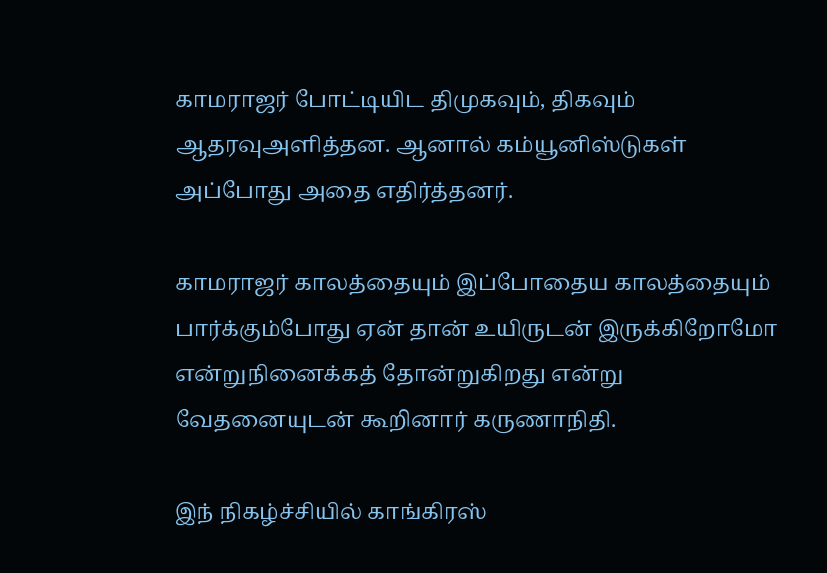காமராஜர் போட்டியிட திமுகவும், திகவும் ஆதரவுஅளித்தன. ஆனால் கம்யூனிஸ்டுகள் அப்போது அதை எதிர்த்தனர்.

காமராஜர் காலத்தையும் இப்போதைய காலத்தையும் பார்க்கும்போது ஏன் தான் உயிருடன் இருக்கிறோமோ என்றுநினைக்கத் தோன்றுகிறது என்று வேதனையுடன் கூறினார் கருணாநிதி.

இந் நிகழ்ச்சியில் காங்கிரஸ்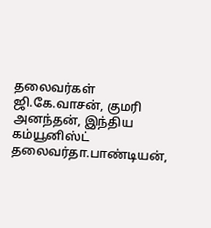தலைவர்கள் ஜி.கே.வாசன், குமரி அனந்தன், இந்திய கம்யூனிஸ்ட் தலைவர்தா.பாண்டியன்,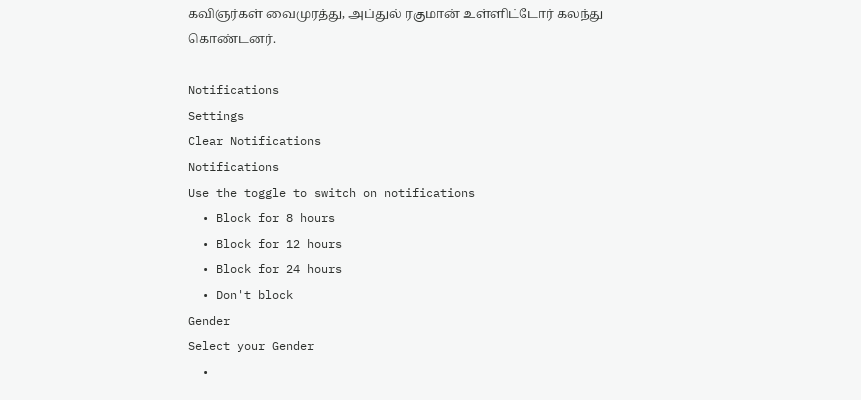கவிஞர்கள் வைமுரத்து, அப்துல் ரகுமான் உள்ளிட்டோர் கலந்து கொண்டனர்.

Notifications
Settings
Clear Notifications
Notifications
Use the toggle to switch on notifications
  • Block for 8 hours
  • Block for 12 hours
  • Block for 24 hours
  • Don't block
Gender
Select your Gender
  •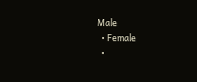Male
  • Female
  •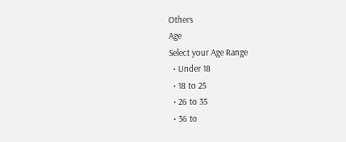Others
Age
Select your Age Range
  • Under 18
  • 18 to 25
  • 26 to 35
  • 36 to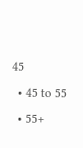45
  • 45 to 55
  • 55+